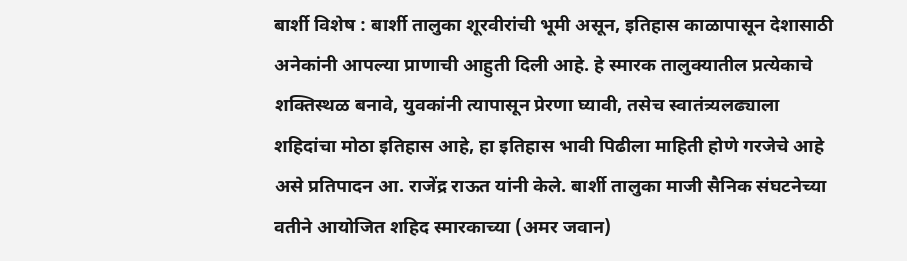बार्शी विशेष : बार्शी तालुका शूरवीरांची भूमी असून, इतिहास काळापासून देशासाठी अनेकांनी आपल्या प्राणाची आहुती दिली आहे. हे स्मारक तालुक्यातील प्रत्येकाचे शक्तिस्थळ बनावे, युवकांनी त्यापासून प्रेरणा घ्यावी, तसेच स्वातंत्र्यलढ्याला शहिदांचा मोठा इतिहास आहे, हा इतिहास भावी पिढीला माहिती होणे गरजेचे आहे असे प्रतिपादन आ. राजेंद्र राऊत यांनी केले. बार्शी तालुका माजी सैनिक संघटनेच्या वतीने आयोजित शहिद स्मारकाच्या (अमर जवान)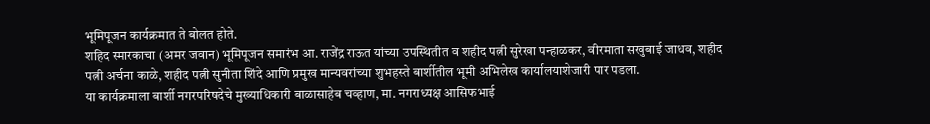भूमिपूजन कार्यक्रमात ते बोलत होते.
शहिद स्मारकाचा (अमर जवान) भूमिपूजन समारंभ आ. राजेंद्र राऊत यांच्या उपस्थितीत व शहीद पत्नी सुरेखा पन्हाळकर, वीरमाता सखुबाई जाधव, शहीद पत्नी अर्चना काळे, शहीद पत्नी सुनीता शिंदे आणि प्रमुख मान्यवरांच्या शुभहस्ते बार्शीतील भूमी अभिलेख कार्यालयाशेजारी पार पडला.
या कार्यक्रमाला बार्शी नगरपरिषदेचे मुख्याधिकारी बाळासाहेब चव्हाण, मा. नगराध्यक्ष आसिफभाई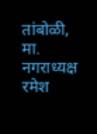तांबोळी, मा. नगराध्यक्ष रमेश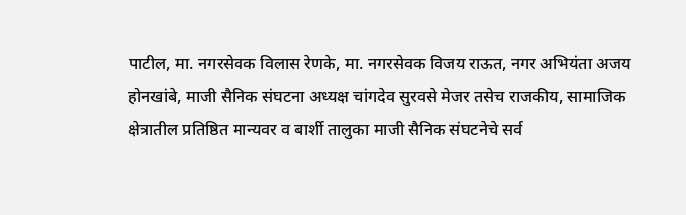पाटील, मा. नगरसेवक विलास रेणके, मा. नगरसेवक विजय राऊत, नगर अभियंता अजय होनखांबे, माजी सैनिक संघटना अध्यक्ष चांगदेव सुरवसे मेजर तसेच राजकीय, सामाजिक क्षेत्रातील प्रतिष्ठित मान्यवर व बार्शी तालुका माजी सैनिक संघटनेचे सर्व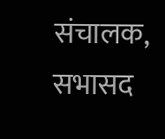संचालक, सभासद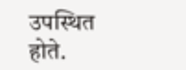उपस्थित होते.